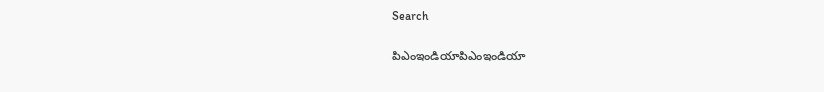Search

పిఎంఇండియాపిఎంఇండియా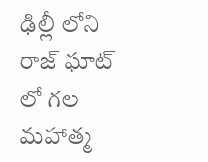ఢిల్లీ లోని రాజ్ ఘాట్ లో గల మహాత్మ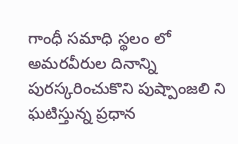గాంధీ సమాధి స్థలం లో అమరవీరుల దినాన్ని పురస్కరించుకొని పుష్పాంజలి ని ఘటిస్తున్న ప్రధాన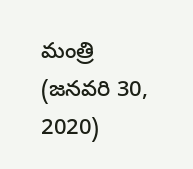మంత్రి (జనవరి 30, 2020)